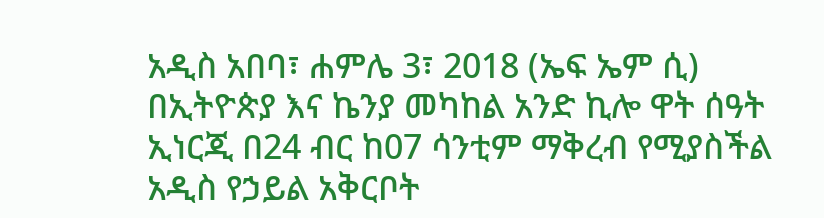አዲስ አበባ፣ ሐምሌ 3፣ 2018 (ኤፍ ኤም ሲ) በኢትዮጵያ እና ኬንያ መካከል አንድ ኪሎ ዋት ሰዓት ኢነርጂ በ24 ብር ከ07 ሳንቲም ማቅረብ የሚያስችል አዲስ የኃይል አቅርቦት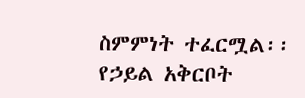ስምምነት ተፈርሟል፡፡
የኃይል አቅርቦት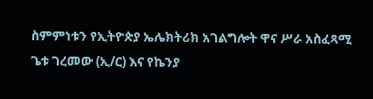ስምምነቱን የኢትዮጵያ ኤሌክትሪክ አገልግሎት ዋና ሥራ አስፈጻሚ ጌቱ ገረመው (ኢ/ር) እና የኬንያ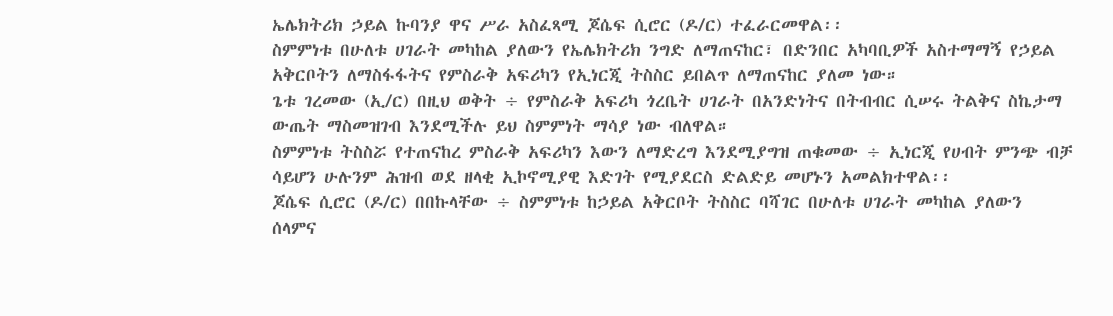ኤሌክትሪክ ኃይል ኩባንያ ዋና ሥራ አስፈጻሚ ጆሴፍ ሲሮር (ዶ/ር) ተፈራርመዋል፡፡
ስምምነቱ በሁለቱ ሀገራት መካከል ያለውን የኤሌክትሪክ ንግድ ለማጠናከር፣ በድንበር አካባቢዎች አስተማማኝ የኃይል አቅርቦትን ለማስፋፋትና የምስራቅ አፍሪካን የኢነርጂ ትስስር ይበልጥ ለማጠናከር ያለመ ነው።
ጌቱ ገረመው (ኢ/ር) በዚህ ወቅት ÷ የምስራቅ አፍሪካ ጎረቤት ሀገራት በአንድነትና በትብብር ሲሠሩ ትልቅና ስኬታማ ውጤት ማስመዝገብ እንደሚችሉ ይህ ስምምነት ማሳያ ነው ብለዋል።
ስምምነቱ ትስስሯ የተጠናከረ ምስራቅ አፍሪካን እውን ለማድረግ እንደሚያግዝ ጠቁመው ÷ ኢነርጂ የሀብት ምንጭ ብቻ ሳይሆን ሁሉንም ሕዝብ ወደ ዘላቂ ኢኮኖሚያዊ እድገት የሚያደርስ ድልድይ መሆኑን አመልክተዋል፡፡
ጆሴፍ ሲሮር (ዶ/ር) በበኩላቸው ÷ ስምምነቱ ከኃይል አቅርቦት ትስስር ባሻገር በሁለቱ ሀገራት መካከል ያለውን ሰላምና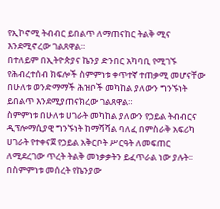የኢኮኖሚ ትብብር ይበልጥ ለማጠናከር ትልቅ ሚና እንደሚኖረው ገልጸዋል።
በተለይም በኢትዮጵያና ኬንያ ድንበር አካባቢ የሚገኙ የሕብረተሰብ ክፍሎች ስምምነቱ ቀጥተኛ ተጠቃሚ መሆናቸው በሁለቱ ወንድማማች ሕዝቦች መካከል ያለውን ግንኙነት ይበልጥ እንደሚያጠናክረው ገልጸዋል።
ስምምነቱ በሁለቱ ሀገራት መካከል ያለውን የኃይል ትብብርና ዲፕሎማሲያዊ ግንኙነት ከማሻሻል ባለፈ በምስራቅ አፍሪካ ሀገራት የተቀናጀ የኃይል አቅርቦት ሥርዓት ለመፍጠር ለሚደረገው ጥረት ትልቅ መነቃቃትን ይፈጥራል ነው ያሉት፡፡
በስምምነቱ መሰረት የኬንያው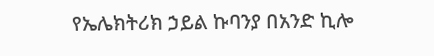የኤሌክትሪክ ኃይል ኩባንያ በአንድ ኪሎ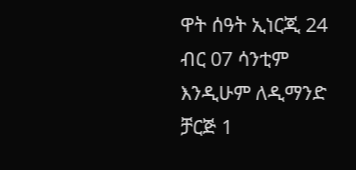ዋት ሰዓት ኢነርጂ 24 ብር 07 ሳንቲም እንዲሁም ለዲማንድ ቻርጅ 1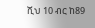ሺህ 10 ብር ከ89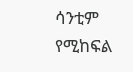ሳንቲም የሚከፍል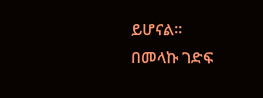ይሆናል፡፡
በመላኩ ገድፍ